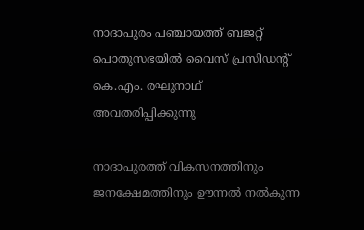നാദാപുരം പഞ്ചായത്ത് ബജറ്റ് പൊതുസഭയിൽ വൈസ് പ്രസിഡന്റ് കെ.എം. രഘുനാഥ് അവതരിപ്പിക്കുന്നു

നാദാപുരത്ത് വികസനത്തിനും ജനക്ഷേമത്തിനും ഊന്നൽ നൽകുന്ന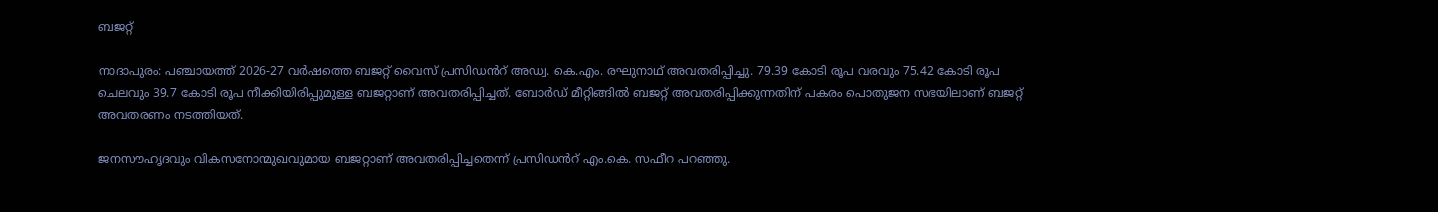ബജറ്റ്

നാദാപുരം: പഞ്ചായത്ത് 2026-27 വർഷത്തെ ബജറ്റ് വൈസ് പ്രസിഡൻറ് അഡ്വ. കെ.എം. രഘുനാഥ് അവതരിപ്പിച്ചു. 79.39 കോടി രൂപ വരവും 75.42 കോടി രൂപ ചെലവും 39.7 കോടി രൂപ നീക്കിയിരിപ്പുമുള്ള ബജറ്റാണ് അവതരിപ്പിച്ചത്. ബോർഡ് മീറ്റിങ്ങിൽ ബജറ്റ് അവതരിപ്പിക്കുന്നതിന് പകരം പൊതുജന സഭയിലാണ് ബജറ്റ് അവതരണം നടത്തിയത്.

ജനസൗഹൃദവും വികസനോന്മുഖവുമായ ബജറ്റാണ് അവതരിപ്പിച്ചതെന്ന് പ്രസിഡൻറ് എം.കെ. സഫീറ പറഞ്ഞു.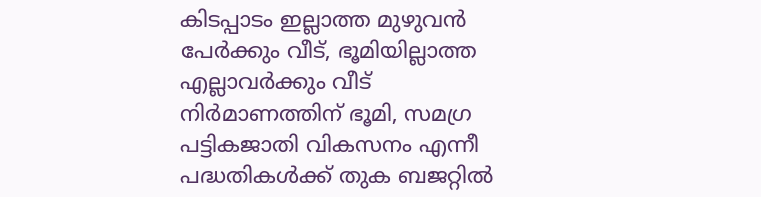കിടപ്പാടം ഇല്ലാത്ത മുഴുവൻ പേർക്കും വീട്, ഭൂമിയില്ലാത്ത എല്ലാവർക്കും വീട് നിർമാണത്തിന് ഭൂമി, സമഗ്ര പട്ടികജാതി വികസനം എന്നീ പദ്ധതികൾക്ക് തുക ബജറ്റിൽ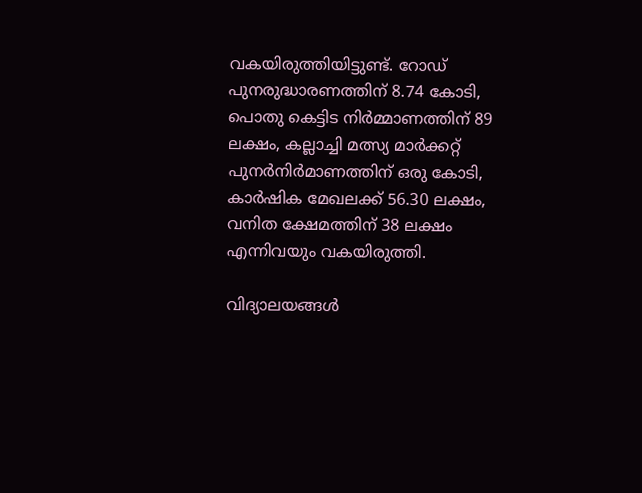വകയിരുത്തിയിട്ടുണ്ട്. റോഡ് പുനരുദ്ധാരണത്തിന് 8.74 കോടി, പൊതു കെട്ടിട നിർമ്മാണത്തിന് 89 ലക്ഷം, കല്ലാച്ചി മത്സ്യ മാർക്കറ്റ് പുനർനിർമാണത്തിന് ഒരു കോടി, കാർഷിക മേഖലക്ക് 56.30 ലക്ഷം, വനിത ക്ഷേമത്തിന് 38 ലക്ഷം എന്നിവയും വകയിരുത്തി.

വിദ്യാലയങ്ങൾ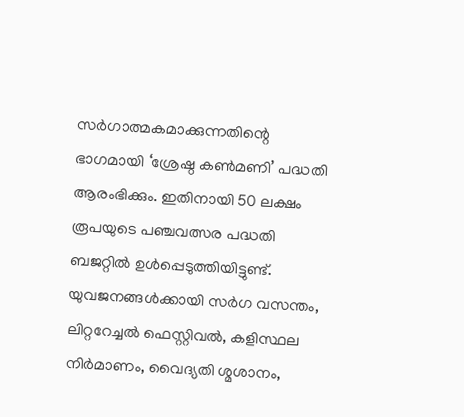സർഗാത്മകമാക്കുന്നതിന്റെ ഭാഗമായി ‘ശ്രേഷ്ഠ കൺമണി’ പദ്ധതി ആരംഭിക്കും. ഇതിനായി 50 ലക്ഷം രൂപയുടെ പഞ്ചവത്സര പദ്ധതി ബജറ്റിൽ ഉൾപ്പെടുത്തിയിട്ടുണ്ട്. യുവജനങ്ങൾക്കായി സർഗ വസന്തം, ലിറ്ററേച്ചൽ ഫെസ്റ്റിവൽ, കളിസ്ഥല നിർമാണം, വൈദ്യതി ശ്മശാനം,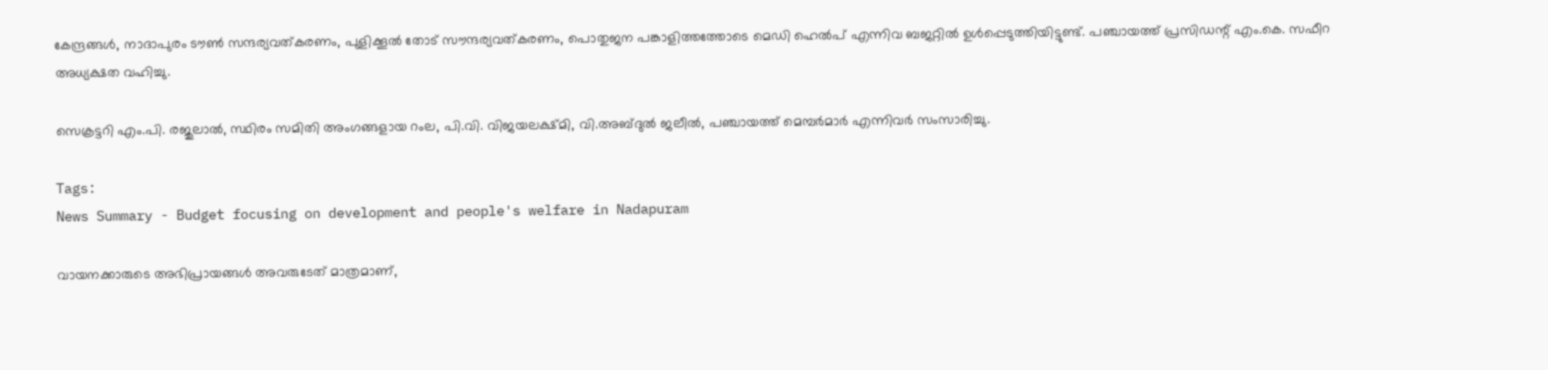കേന്ദ്രങ്ങൾ, നാദാപുരം ടൗൺ സന്ദര്യവത്കരണം, പുളിക്കൂൽ തോട് സൗന്ദര്യവത്കരണം, പൊതുജന പങ്കാളിത്തത്തോടെ മെഡി ഹെൽപ് എന്നിവ ബജറ്റിൽ ഉൾപ്പെടുത്തിയിട്ടുണ്ട്. പഞ്ചായത്ത് പ്രസിഡന്റ് എം.കെ. സഫീറ അധ്യക്ഷത വഹിച്ചു.

സെക്രട്ടറി എം.പി. രജുലാൽ, സ്ഥിരം സമിതി അംഗങ്ങളായ റംല, പി.വി. വിജയലക്ഷ്മി, വി.അബ്ദുൽ ജലീൽ, പഞ്ചായത്ത് മെമ്പർമാർ എന്നിവർ സംസാരിച്ചു.

Tags:
News Summary - Budget focusing on development and people's welfare in Nadapuram

വായനക്കാരുടെ അഭിപ്രായങ്ങള്‍ അവരുടേത് മാത്രമാണ്,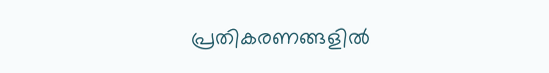പ്രതികരണങ്ങളിൽ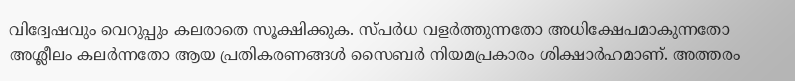വിദ്വേഷവും വെറുപ്പും കലരാതെ സൂക്ഷിക്കുക. സ്പർധ വളർത്തുന്നതോ അധിക്ഷേപമാകുന്നതോ അശ്ലീലം കലർന്നതോ ആയ പ്രതികരണങ്ങൾ സൈബർ നിയമപ്രകാരം ശിക്ഷാർഹമാണ്. അത്തരം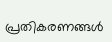പ്രതികരണങ്ങൾ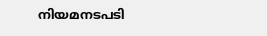നിയമനടപടി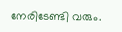നേരിടേണ്ടി വരും.